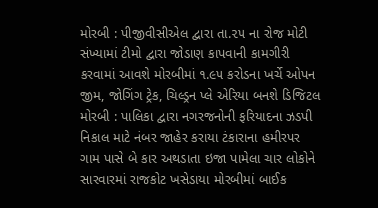મોરબી : પીજીવીસીએલ દ્વારા તા.૨૫ ના રોજ મોટી સંખ્યામાં ટીમો દ્વારા જોડાણ કાપવાની કામગીરી કરવામાં આવશે મોરબીમાં ૧.૯૫ કરોડના ખર્ચે ઓપન જીમ, જોગિંગ ટ્રેક, ચિલ્ડ્રન પ્લે એરિયા બનશે ડિજિટલ મોરબી : પાલિકા દ્વારા નગરજનોની ફરિયાદના ઝડપી નિકાલ માટે નંબર જાહેર કરાયા ટંકારાના હમીરપર ગામ પાસે બે કાર અથડાતા ઇજા પામેલા ચાર લોકોને સારવારમાં રાજકોટ ખસેડાયા મોરબીમાં બાઈક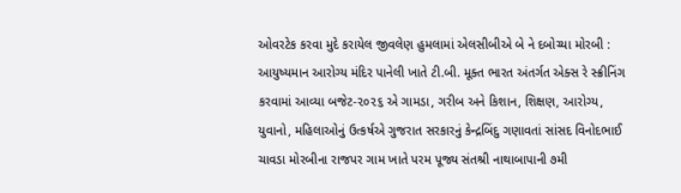ઓવરટેક કરવા મુદે કરાયેલ જીવલેણ હુમલામાં એલસીબીએ બે ને દબોચ્યા મોરબી : આયુષ્યમાન આરોગ્ય મંદિર પાનેલી ખાતે ટી.બી. મૂક્ત ભારત અંતર્ગત એક્સ રે સ્ક્રીનિંગ કરવામાં આવ્યા બજેટ-૨૦૨૬ એ ગામડા, ગરીબ અને કિશાન, શિક્ષણ, આરોગ્ય, યુવાનો, મહિલાઓનું ઉત્કર્ષએ ગુજરાત સરકારનું કેન્દ્રબિંદુ ગણાવતાં સાંસદ વિનોદભાઈ ચાવડા મોરબીના રાજપર ગામ ખાતે પરમ પૂજ્ય સંતશ્રી નાથાબાપાની ૭મી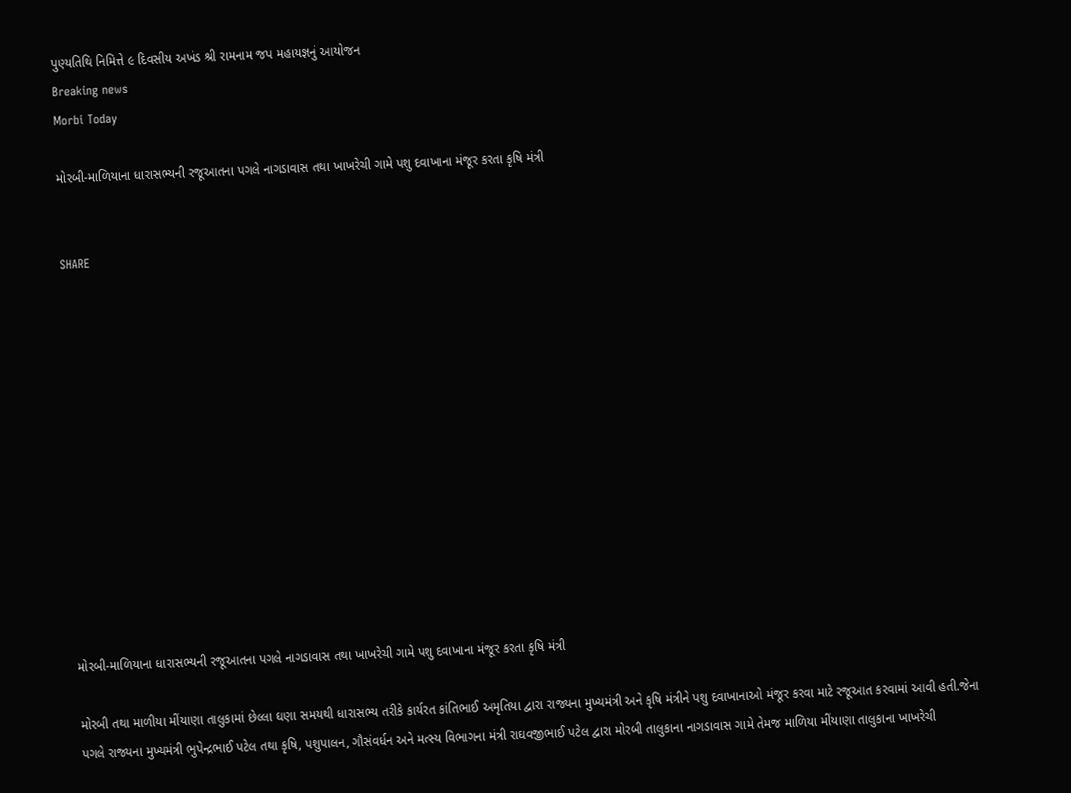પુણ્યતિથિ નિમિત્તે ૯ દિવસીય અખંડ શ્રી રામનામ જપ મહાયજ્ઞનું આયોજન
Breaking news
Morbi Today

મોરબી-માળિયાના ધારાસભ્યની રજૂઆતના પગલે નાગડાવાસ તથા ખાખરેચી ગામે પશુ દવાખાના મંજૂર કરતા કૃષિ મંત્રી


SHARE













મોરબી-માળિયાના ધારાસભ્યની રજૂઆતના પગલે નાગડાવાસ તથા ખાખરેચી ગામે પશુ દવાખાના મંજૂર કરતા કૃષિ મંત્રી

મોરબી તથા માળીયા મીંયાણા તાલુકામાં છેલ્લા ઘણા સમયથી ધારાસભ્ય તરીકે કાર્યરત કાંતિભાઈ અમૃતિયા દ્વારા રાજ્યના મુખ્યમંત્રી અને કૃષિ મંત્રીને પશુ દવાખાનાઓ મંજૂર કરવા માટે રજૂઆત કરવામાં આવી હતી.જેના પગલે રાજ્યના મુખ્યમંત્રી ભુપેન્દ્રભાઈ પટેલ તથા કૃષિ, પશુપાલન, ગૌસંવર્ધન અને મત્સ્ય વિભાગના મંત્રી રાઘવજીભાઈ પટેલ દ્વારા મોરબી તાલુકાના નાગડાવાસ ગામે તેમજ માળિયા મીંયાણા તાલુકાના ખાખરેચી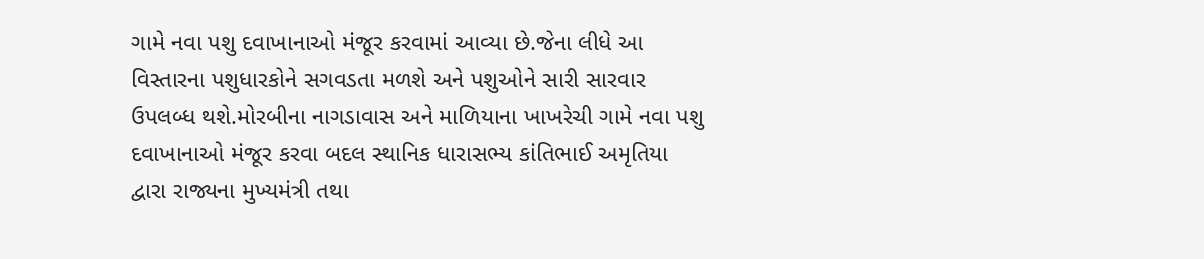ગામે નવા પશુ દવાખાનાઓ મંજૂર કરવામાં આવ્યા છે.જેના લીધે આ વિસ્તારના પશુધારકોને સગવડતા મળશે અને પશુઓને સારી સારવાર ઉપલબ્ધ થશે.મોરબીના નાગડાવાસ અને માળિયાના ખાખરેચી ગામે નવા પશુ દવાખાનાઓ મંજૂર કરવા બદલ સ્થાનિક ધારાસભ્ય કાંતિભાઈ અમૃતિયા દ્વારા રાજ્યના મુખ્યમંત્રી તથા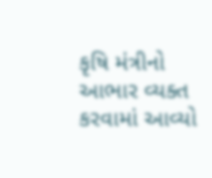કૃષિ મંત્રીનો આભાર વ્યક્ત કરવામાં આવ્યો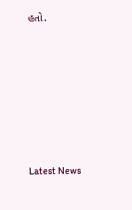હતો.








Latest News